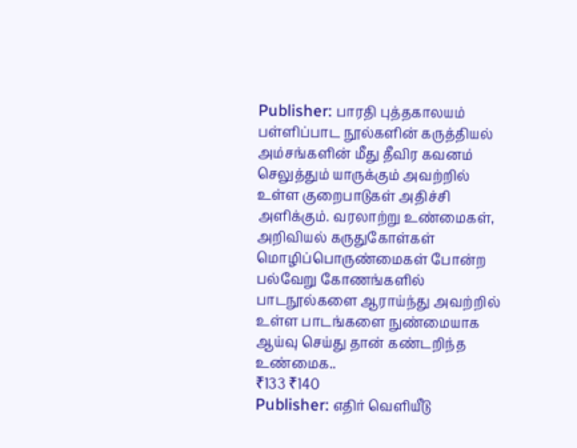Publisher: பாரதி புத்தகாலயம்
பள்ளிப்பாட நூல்களின் கருத்தியல் அம்சங்களின் மீது தீவிர கவனம் செலுத்தும் யாருக்கும் அவற்றில் உள்ள குறைபாடுகள் அதிச்சி அளிக்கும். வரலாற்று உண்மைகள், அறிவியல் கருதுகோள்கள் மொழிப்பொருண்மைகள் போன்ற பல்வேறு கோணங்களில் பாடநூல்களை ஆராய்ந்து அவற்றில் உள்ள பாடங்களை நுண்மையாக ஆய்வு செய்து தான் கண்டறிந்த உண்மைக..
₹133 ₹140
Publisher: எதிர் வெளியீடு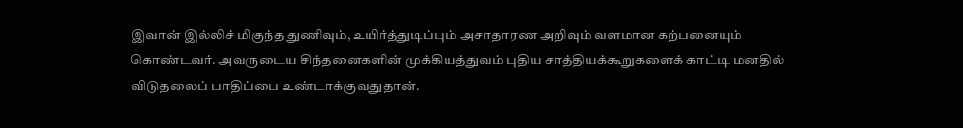இவான் இல்லிச் மிகுந்த துணிவும், உயிர்த்துடிப்பும் அசாதாரண அறிவும் வளமான கற்பனையும் கொண்டவர். அவருடைய சிந்தனைகளின் முக்கியத்துவம் புதிய சாத்தியக்கூறுகளைக் காட்டி மனதில் விடுதலைப் பாதிப்பை உண்டாக்குவதுதான்.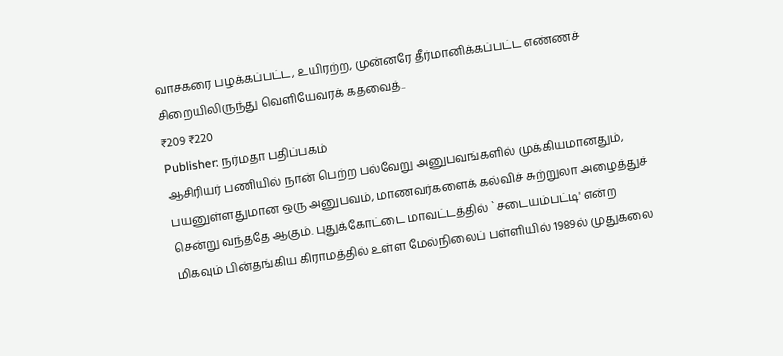வாசகரை பழக்கப்பட்ட, உயிரற்ற, முன்னரே தீர்மானிக்கப்பட்ட எண்ணச் சிறையிலிருந்து வெளியேவரக் கதவைத்..
₹209 ₹220
Publisher: நர்மதா பதிப்பகம்
ஆசிரியர் பணியில் நான் பெற்ற பல்வேறு அனுபவங்களில் முக்கியமானதும், பயனுள்ளதுமான ஒரு அனுபவம், மாணவர்களைக் கல்விச் சுற்றுலா அழைத்துச் சென்று வந்ததே ஆகும். புதுக்கோட்டை மாவட்டத்தில் `சடையம்பட்டி' என்ற மிகவும் பின்தங்கிய கிராமத்தில் உள்ள மேல்நிலைப் பள்ளியில் 1989ல் முதுகலை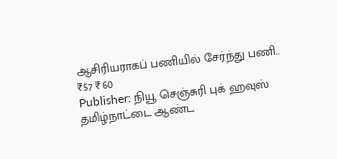ஆசிரியராகப் பணியில் சேர்ந்து பணி..
₹57 ₹60
Publisher: நியூ செஞ்சுரி புக் ஹவுஸ்
தமிழ்நாட்டை ஆண்ட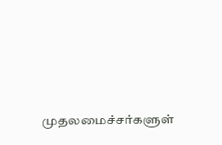முதலமைச்சர்களுள்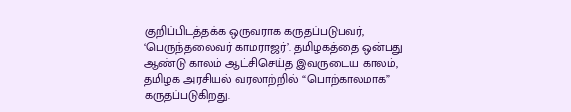குறிப்பிடத்தக்க ஒருவராக கருதப்படுபவர், ‘பெருந்தலைவர் காமராஜர்’. தமிழகத்தை ஒன்பது ஆண்டு காலம் ஆட்சிசெய்த இவருடைய காலம், தமிழக அரசியல் வரலாற்றில் “பொற்காலமாக” கருதப்படுகிறது.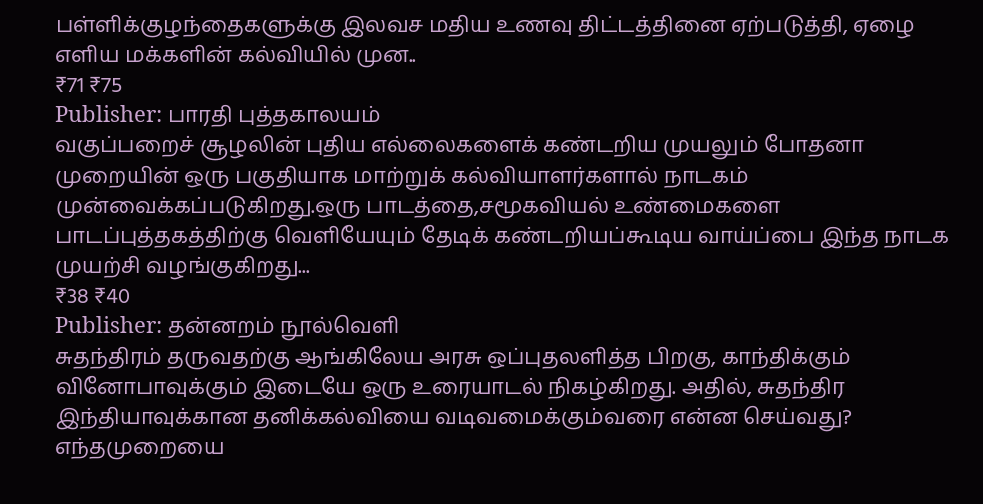பள்ளிக்குழந்தைகளுக்கு இலவச மதிய உணவு திட்டத்தினை ஏற்படுத்தி, ஏழை எளிய மக்களின் கல்வியில் முன..
₹71 ₹75
Publisher: பாரதி புத்தகாலயம்
வகுப்பறைச் சூழலின் புதிய எல்லைகளைக் கண்டறிய முயலும் போதனா முறையின் ஒரு பகுதியாக மாற்றுக் கல்வியாளர்களால் நாடகம் முன்வைக்கப்படுகிறது.ஒரு பாடத்தை,சமூகவியல் உண்மைகளை பாடப்புத்தகத்திற்கு வெளியேயும் தேடிக் கண்டறியப்கூடிய வாய்ப்பை இந்த நாடக முயற்சி வழங்குகிறது...
₹38 ₹40
Publisher: தன்னறம் நூல்வெளி
சுதந்திரம் தருவதற்கு ஆங்கிலேய அரசு ஒப்புதலளித்த பிறகு, காந்திக்கும் வினோபாவுக்கும் இடையே ஒரு உரையாடல் நிகழ்கிறது. அதில், சுதந்திர இந்தியாவுக்கான தனிக்கல்வியை வடிவமைக்கும்வரை என்ன செய்வது? எந்தமுறையை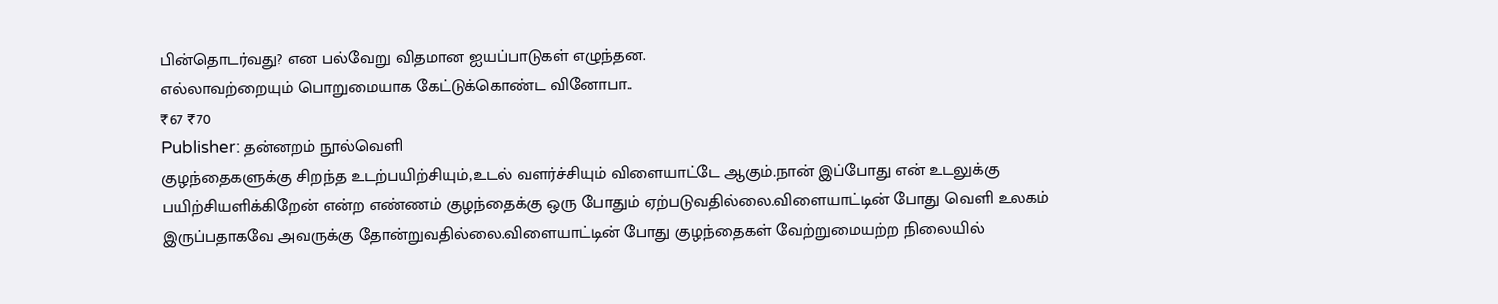பின்தொடர்வது? என பல்வேறு விதமான ஐயப்பாடுகள் எழுந்தன.
எல்லாவற்றையும் பொறுமையாக கேட்டுக்கொண்ட வினோபா..
₹67 ₹70
Publisher: தன்னறம் நூல்வெளி
குழந்தைகளுக்கு சிறந்த உடற்பயிற்சியும்,உடல் வளர்ச்சியும் விளையாட்டே ஆகும்.நான் இப்போது என் உடலுக்கு பயிற்சியளிக்கிறேன் என்ற எண்ணம் குழந்தைக்கு ஒரு போதும் ஏற்படுவதில்லை.விளையாட்டின் போது வெளி உலகம் இருப்பதாகவே அவருக்கு தோன்றுவதில்லை.விளையாட்டின் போது குழந்தைகள் வேற்றுமையற்ற நிலையில்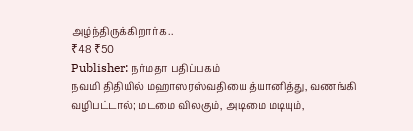அழ்ந்திருக்கிறார்க..
₹48 ₹50
Publisher: நர்மதா பதிப்பகம்
நவமி திதியில் மஹாஸரஸ்வதியை த்யானித்து, வணங்கி வழிபட்டால்; மடமை விலகும், அடிமை மடியும்,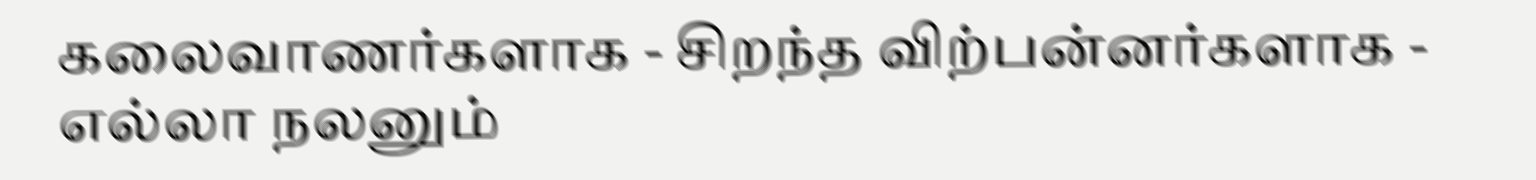கலைவாணர்களாக - சிறந்த விற்பன்னர்களாக - எல்லா நலனும்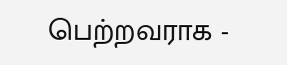பெற்றவராக -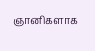ஞானிகளாக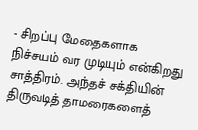- சிறப்பு மேதைகளாக நிச்சயம் வர முடியும் என்கிறது சாத்திரம். அந்தச் சக்தியின் திருவடித் தாமரைகளைத்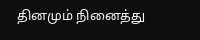தினமும் நினைத்து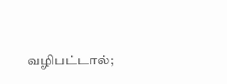வழிபட்டால்;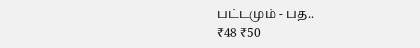பட்டமும் - பத..
₹48 ₹50